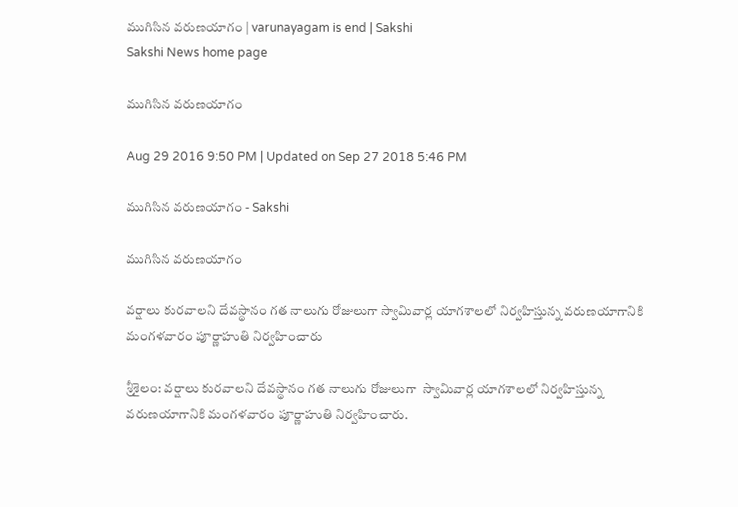ముగిసిన వరుణయాగం | varunayagam is end | Sakshi
Sakshi News home page

ముగిసిన వరుణయాగం

Aug 29 2016 9:50 PM | Updated on Sep 27 2018 5:46 PM

ముగిసిన వరుణయాగం - Sakshi

ముగిసిన వరుణయాగం

వర్షాలు కురవాలని దేవస్థానం గత నాలుగు రోజులుగా స్వామివార్ల యాగశాలలో నిర్వహిస్తున్న వరుణయాగానికి మంగళవారం పూర్ణాహుతి నిర్వహించారు

శ్రీశైలం: వర్షాలు కురవాలని దేవస్థానం గత నాలుగు రోజులుగా  స్వామివార్ల యాగశాలలో నిర్వహిస్తున్న వరుణయాగానికి మంగళవారం పూర్ణాహుతి నిర్వహించారు.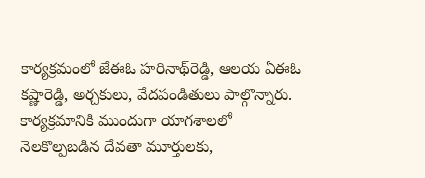కార్యక్రమంలో జేఈఓ హరినాథ్‌రెడ్డి, ఆలయ ఏఈఓ కష్ణారెడ్డి, అర్చకులు, వేదపండితులు పాల్గొన్నారు. కార్యక్రమానికి ముందుగా యాగశాలలో నెలకొల్పబడిన దేవతా మూర్తులకు,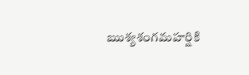ఋశ్యశంగమహర్షికి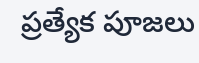ప్రత్యేక పూజలు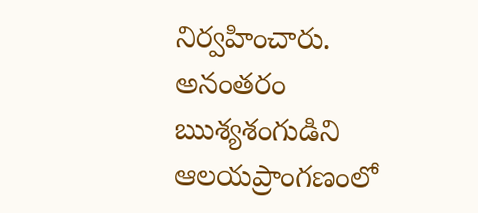నిర్వహించారు.  అనంతరం ఋశ్యశంగుడిని ఆలయప్రాంగణంలో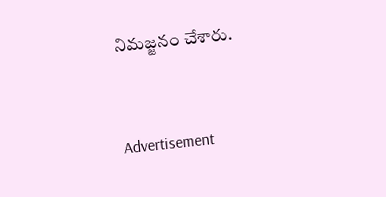నిమజ్జనం చేశారు.


Advertisement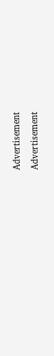Advertisement
Advertisement